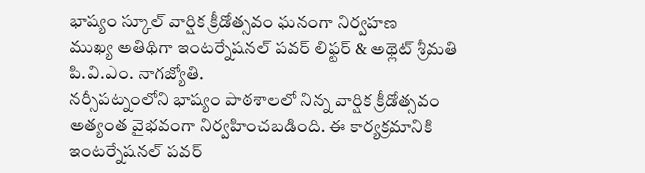భాష్యం స్కూల్ వార్షిక క్రీడోత్సవం ఘనంగా నిర్వహణ
ముఖ్య అతిథిగా ఇంటర్నేషనల్ పవర్ లిఫ్టర్ & అథ్లెట్ శ్రీమతి పి.వి.ఎం. నాగజ్యోతి.
నర్సీపట్నంలోని భాష్యం పాఠశాలలో నిన్న వార్షిక క్రీడోత్సవం అత్యంత వైభవంగా నిర్వహించబడింది. ఈ కార్యక్రమానికి ఇంటర్నేషనల్ పవర్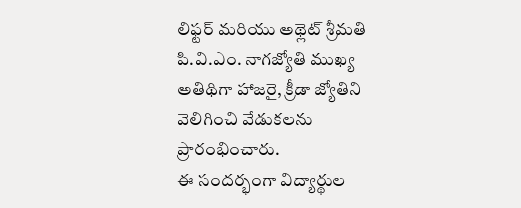లిఫ్టర్ మరియు అథ్లెట్ శ్రీమతి పి.వి.ఎం. నాగజ్యోతి ముఖ్య అతిథిగా హాజరై, క్రీడా జ్యోతిని వెలిగించి వేడుకలను ప్రారంభించారు.
ఈ సందర్భంగా విద్యార్థుల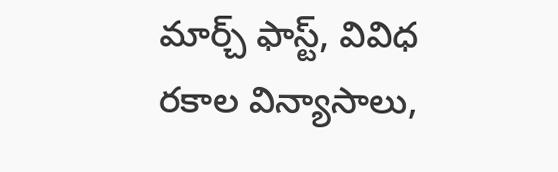మార్చ్ ఫాస్ట్, వివిధ రకాల విన్యాసాలు,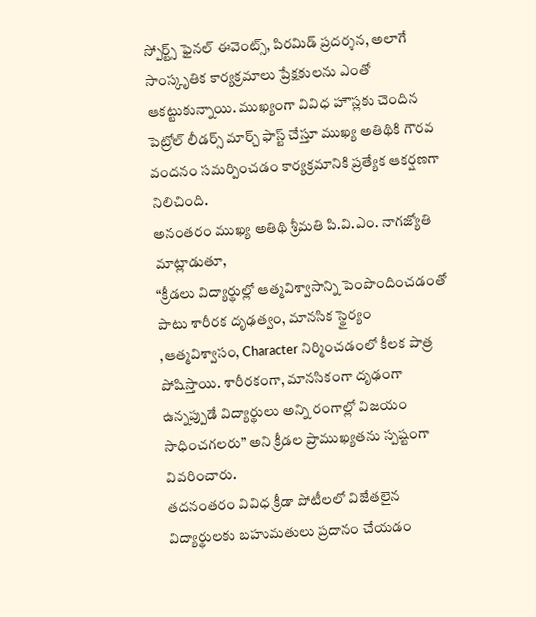స్పోర్ట్స్ ఫైనల్ ఈవెంట్స్, పిరమిడ్ ప్రదర్శన, అలాగే సాంస్కృతిక కార్యక్రమాలు ప్రేక్షకులను ఎంతో ఆకట్టుకున్నాయి. ముఖ్యంగా వివిధ హౌస్లకు చెందిన పెట్రోల్ లీడర్స్ మార్చ్ ఫాస్ట్ చేస్తూ ముఖ్య అతిథికి గౌరవ వందనం సమర్పించడం కార్యక్రమానికి ప్రత్యేక ఆకర్షణగా నిలిచింది.
అనంతరం ముఖ్య అతిథి శ్రీమతి పి.వి.ఎం. నాగజ్యోతి మాట్లాడుతూ,
“క్రీడలు విద్యార్థుల్లో ఆత్మవిశ్వాసాన్ని పెంపొందించడంతో పాటు శారీరక దృఢత్వం, మానసిక స్థైర్యం ,ఆత్మవిశ్వాసం, Character నిర్మించడంలో కీలక పాత్ర పోషిస్తాయి. శారీరకంగా, మానసికంగా దృఢంగా ఉన్నప్పుడే విద్యార్థులు అన్ని రంగాల్లో విజయం సాధించగలరు” అని క్రీడల ప్రాముఖ్యతను స్పష్టంగా వివరించారు.
తదనంతరం వివిధ క్రీడా పోటీలలో విజేతలైన విద్యార్థులకు బహుమతులు ప్రదానం చేయడం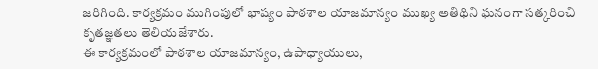జరిగింది. కార్యక్రమం ముగింపులో భాష్యం పాఠశాల యాజమాన్యం ముఖ్య అతిథిని ఘనంగా సత్కరించి కృతజ్ఞతలు తెలియజేశారు.
ఈ కార్యక్రమంలో పాఠశాల యాజమాన్యం, ఉపాధ్యాయులు,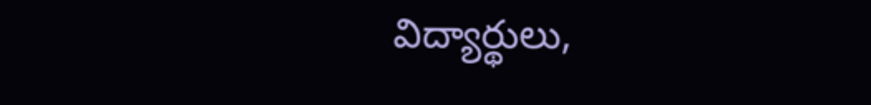విద్యార్థులు,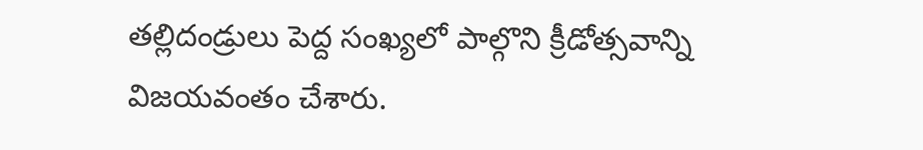తల్లిదండ్రులు పెద్ద సంఖ్యలో పాల్గొని క్రీడోత్సవాన్ని విజయవంతం చేశారు.